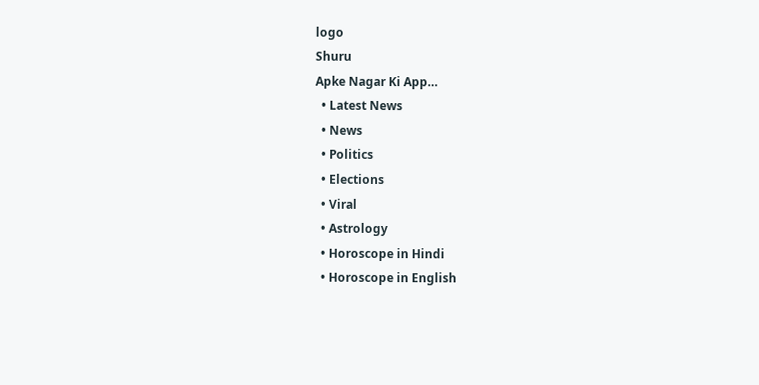logo
Shuru
Apke Nagar Ki App…
  • Latest News
  • News
  • Politics
  • Elections
  • Viral
  • Astrology
  • Horoscope in Hindi
  • Horoscope in English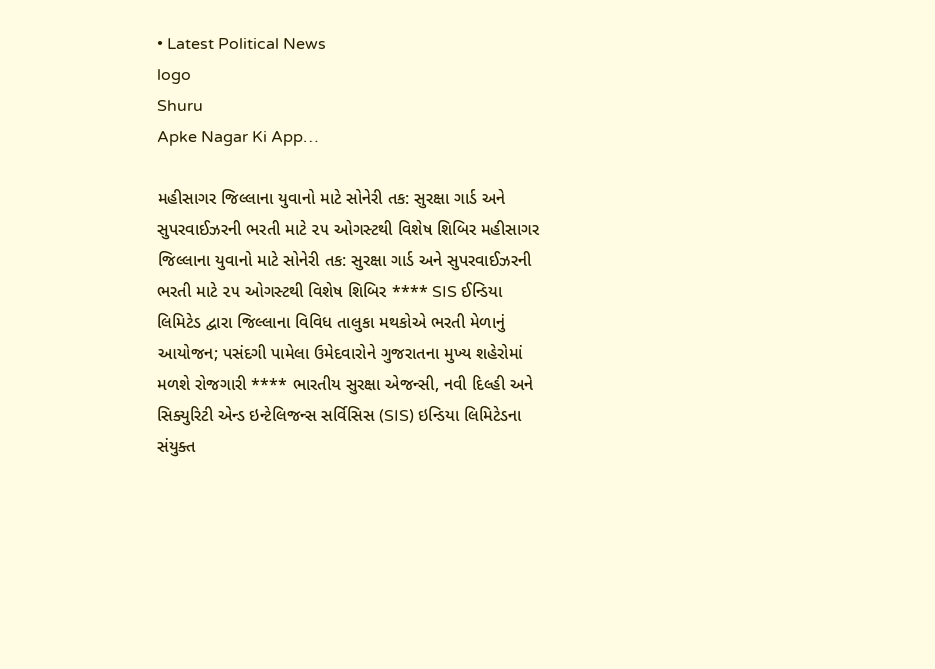• Latest Political News
logo
Shuru
Apke Nagar Ki App…

મહીસાગર જિલ્લાના યુવાનો માટે સોનેરી તક: સુરક્ષા ગાર્ડ અને સુપરવાઈઝરની ભરતી માટે ૨૫ ઓગસ્ટથી વિશેષ શિબિર મહીસાગર જિલ્લાના યુવાનો માટે સોનેરી તક: સુરક્ષા ગાર્ડ અને સુપરવાઈઝરની ભરતી માટે ૨૫ ઓગસ્ટથી વિશેષ શિબિર **** SIS ઈન્ડિયા લિમિટેડ દ્વારા જિલ્લાના વિવિધ તાલુકા મથકોએ ભરતી મેળાનું આયોજન; પસંદગી પામેલા ઉમેદવારોને ગુજરાતના મુખ્ય શહેરોમાં મળશે રોજગારી **** ભારતીય સુરક્ષા એજન્સી, નવી દિલ્હી અને સિક્યુરિટી એન્ડ ઇન્ટેલિજન્સ સર્વિસિસ (SIS) ઇન્ડિયા લિમિટેડના સંયુક્ત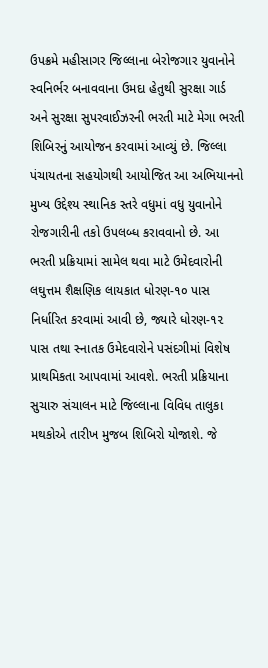ઉપક્રમે મહીસાગર જિલ્લાના બેરોજગાર યુવાનોને સ્વનિર્ભર બનાવવાના ઉમદા હેતુથી સુરક્ષા ગાર્ડ અને સુરક્ષા સુપરવાઈઝરની ભરતી માટે મેગા ભરતી શિબિરનું આયોજન કરવામાં આવ્યું છે. જિલ્લા પંચાયતના સહયોગથી આયોજિત આ અભિયાનનો મુખ્ય ઉદ્દેશ્ય સ્થાનિક સ્તરે વધુમાં વધુ યુવાનોને રોજગારીની તકો ઉપલબ્ધ કરાવવાનો છે. આ ભરતી પ્રક્રિયામાં સામેલ થવા માટે ઉમેદવારોની લઘુત્તમ શૈક્ષણિક લાયકાત ધોરણ-૧૦ પાસ નિર્ધારિત કરવામાં આવી છે, જ્યારે ધોરણ-૧૨ પાસ તથા સ્નાતક ઉમેદવારોને પસંદગીમાં વિશેષ પ્રાથમિકતા આપવામાં આવશે. ભરતી પ્રક્રિયાના સુચારુ સંચાલન માટે જિલ્લાના વિવિધ તાલુકા મથકોએ તારીખ મુજબ શિબિરો યોજાશે. જે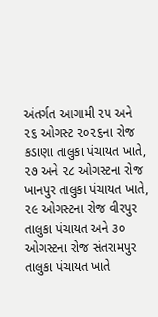અંતર્ગત આગામી ૨૫ અને ૨૬ ઓગસ્ટ ૨૦૨૬ના રોજ કડાણા તાલુકા પંચાયત ખાતે, ૨૭ અને ૨૮ ઓગસ્ટના રોજ ખાનપુર તાલુકા પંચાયત ખાતે, ૨૯ ઓગસ્ટના રોજ વીરપુર તાલુકા પંચાયત અને ૩૦ ઓગસ્ટના રોજ સંતરામપુર તાલુકા પંચાયત ખાતે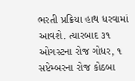ભરતી પ્રક્રિયા હાથ ધરવામાં આવશે. ત્યારબાદ ૩૧ ઓગસ્ટના રોજ ગોધર, ૧ સપ્ટેમ્બરના રોજ કોઠબા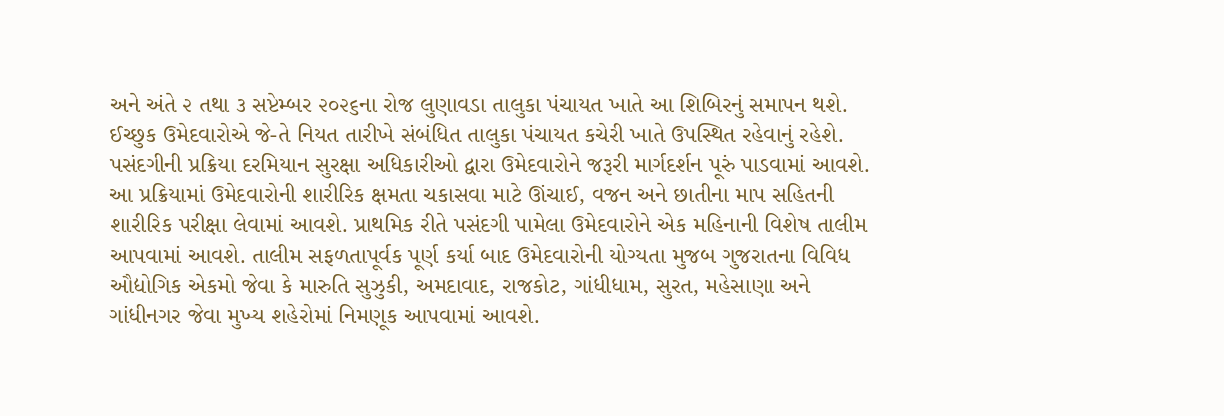અને અંતે ૨ તથા ૩ સપ્ટેમ્બર ૨૦૨૬ના રોજ લુણાવડા તાલુકા પંચાયત ખાતે આ શિબિરનું સમાપન થશે. ઈચ્છુક ઉમેદવારોએ જે-તે નિયત તારીખે સંબંધિત તાલુકા પંચાયત કચેરી ખાતે ઉપસ્થિત રહેવાનું રહેશે. પસંદગીની પ્રક્રિયા દરમિયાન સુરક્ષા અધિકારીઓ દ્વારા ઉમેદવારોને જરૂરી માર્ગદર્શન પૂરું પાડવામાં આવશે. આ પ્રક્રિયામાં ઉમેદવારોની શારીરિક ક્ષમતા ચકાસવા માટે ઊંચાઈ, વજન અને છાતીના માપ સહિતની શારીરિક પરીક્ષા લેવામાં આવશે. પ્રાથમિક રીતે પસંદગી પામેલા ઉમેદવારોને એક મહિનાની વિશેષ તાલીમ આપવામાં આવશે. તાલીમ સફળતાપૂર્વક પૂર્ણ કર્યા બાદ ઉમેદવારોની યોગ્યતા મુજબ ગુજરાતના વિવિધ ઔદ્યોગિક એકમો જેવા કે મારુતિ સુઝુકી, અમદાવાદ, રાજકોટ, ગાંધીધામ, સુરત, મહેસાણા અને ગાંધીનગર જેવા મુખ્ય શહેરોમાં નિમણૂક આપવામાં આવશે.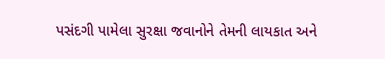પસંદગી પામેલા સુરક્ષા જવાનોને તેમની લાયકાત અને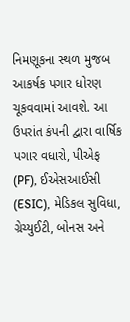નિમણૂકના સ્થળ મુજબ આકર્ષક પગાર ધોરણ ચૂકવવામાં આવશે. આ ઉપરાંત કંપની દ્વારા વાર્ષિક પગાર વધારો, પીએફ (PF), ઈએસઆઈસી (ESIC), મેડિકલ સુવિધા, ગ્રેચ્યુઈટી, બોનસ અને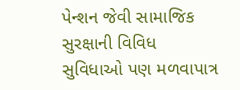પેન્શન જેવી સામાજિક સુરક્ષાની વિવિધ સુવિધાઓ પણ મળવાપાત્ર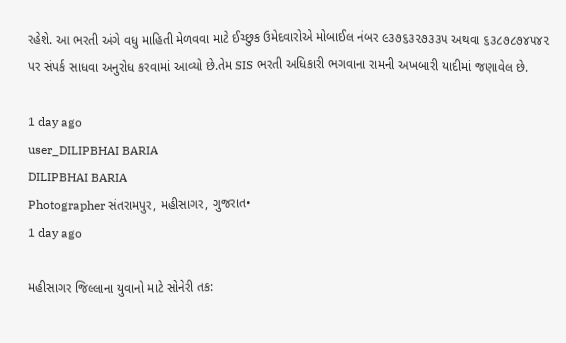રહેશે. આ ભરતી અંગે વધુ માહિતી મેળવવા માટે ઈચ્છુક ઉમેદવારોએ મોબાઈલ નંબર ૯૩૭૬૩૨૭૩૩૫ અથવા ૬૩૮૭૮૭૪૫૪૨ પર સંપર્ક સાધવા અનુરોધ કરવામાં આવ્યો છે.તેમ SIS ભરતી અધિકારી ભગવાના રામની અખબારી યાદીમાં જણાવેલ છે.

1 day ago
user_DILIPBHAI BARIA
DILIPBHAI BARIA
Photographer સંતરામપુર, મહીસાગર, ગુજરાત•
1 day ago

મહીસાગર જિલ્લાના યુવાનો માટે સોનેરી તક: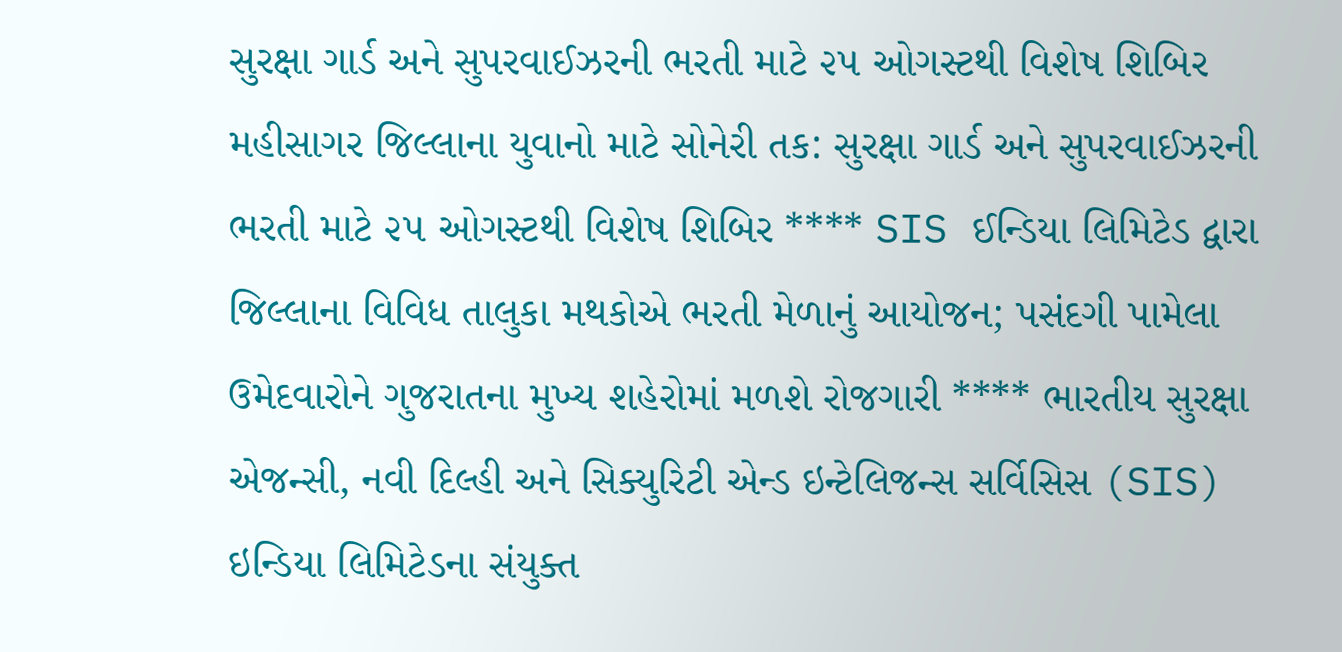સુરક્ષા ગાર્ડ અને સુપરવાઈઝરની ભરતી માટે ૨૫ ઓગસ્ટથી વિશેષ શિબિર મહીસાગર જિલ્લાના યુવાનો માટે સોનેરી તક: સુરક્ષા ગાર્ડ અને સુપરવાઈઝરની ભરતી માટે ૨૫ ઓગસ્ટથી વિશેષ શિબિર **** SIS ઈન્ડિયા લિમિટેડ દ્વારા જિલ્લાના વિવિધ તાલુકા મથકોએ ભરતી મેળાનું આયોજન; પસંદગી પામેલા ઉમેદવારોને ગુજરાતના મુખ્ય શહેરોમાં મળશે રોજગારી **** ભારતીય સુરક્ષા એજન્સી, નવી દિલ્હી અને સિક્યુરિટી એન્ડ ઇન્ટેલિજન્સ સર્વિસિસ (SIS) ઇન્ડિયા લિમિટેડના સંયુક્ત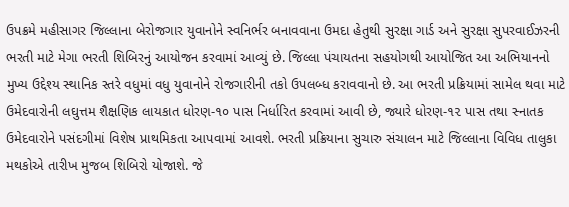ઉપક્રમે મહીસાગર જિલ્લાના બેરોજગાર યુવાનોને સ્વનિર્ભર બનાવવાના ઉમદા હેતુથી સુરક્ષા ગાર્ડ અને સુરક્ષા સુપરવાઈઝરની ભરતી માટે મેગા ભરતી શિબિરનું આયોજન કરવામાં આવ્યું છે. જિલ્લા પંચાયતના સહયોગથી આયોજિત આ અભિયાનનો મુખ્ય ઉદ્દેશ્ય સ્થાનિક સ્તરે વધુમાં વધુ યુવાનોને રોજગારીની તકો ઉપલબ્ધ કરાવવાનો છે. આ ભરતી પ્રક્રિયામાં સામેલ થવા માટે ઉમેદવારોની લઘુત્તમ શૈક્ષણિક લાયકાત ધોરણ-૧૦ પાસ નિર્ધારિત કરવામાં આવી છે, જ્યારે ધોરણ-૧૨ પાસ તથા સ્નાતક ઉમેદવારોને પસંદગીમાં વિશેષ પ્રાથમિકતા આપવામાં આવશે. ભરતી પ્રક્રિયાના સુચારુ સંચાલન માટે જિલ્લાના વિવિધ તાલુકા મથકોએ તારીખ મુજબ શિબિરો યોજાશે. જે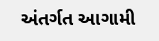અંતર્ગત આગામી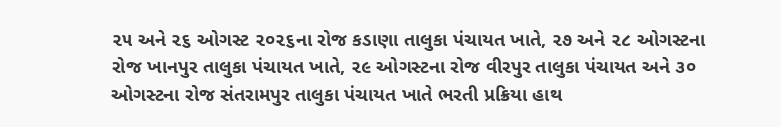૨૫ અને ૨૬ ઓગસ્ટ ૨૦૨૬ના રોજ કડાણા તાલુકા પંચાયત ખાતે, ૨૭ અને ૨૮ ઓગસ્ટના રોજ ખાનપુર તાલુકા પંચાયત ખાતે, ૨૯ ઓગસ્ટના રોજ વીરપુર તાલુકા પંચાયત અને ૩૦ ઓગસ્ટના રોજ સંતરામપુર તાલુકા પંચાયત ખાતે ભરતી પ્રક્રિયા હાથ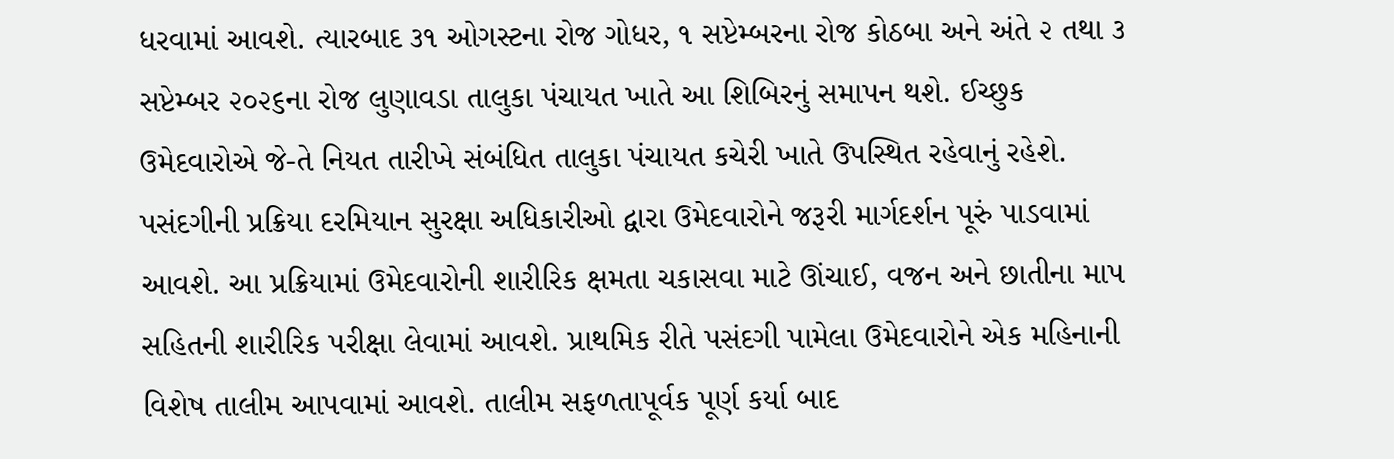ધરવામાં આવશે. ત્યારબાદ ૩૧ ઓગસ્ટના રોજ ગોધર, ૧ સપ્ટેમ્બરના રોજ કોઠબા અને અંતે ૨ તથા ૩ સપ્ટેમ્બર ૨૦૨૬ના રોજ લુણાવડા તાલુકા પંચાયત ખાતે આ શિબિરનું સમાપન થશે. ઈચ્છુક ઉમેદવારોએ જે-તે નિયત તારીખે સંબંધિત તાલુકા પંચાયત કચેરી ખાતે ઉપસ્થિત રહેવાનું રહેશે. પસંદગીની પ્રક્રિયા દરમિયાન સુરક્ષા અધિકારીઓ દ્વારા ઉમેદવારોને જરૂરી માર્ગદર્શન પૂરું પાડવામાં આવશે. આ પ્રક્રિયામાં ઉમેદવારોની શારીરિક ક્ષમતા ચકાસવા માટે ઊંચાઈ, વજન અને છાતીના માપ સહિતની શારીરિક પરીક્ષા લેવામાં આવશે. પ્રાથમિક રીતે પસંદગી પામેલા ઉમેદવારોને એક મહિનાની વિશેષ તાલીમ આપવામાં આવશે. તાલીમ સફળતાપૂર્વક પૂર્ણ કર્યા બાદ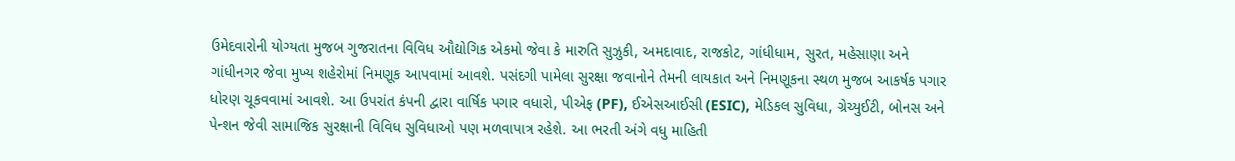ઉમેદવારોની યોગ્યતા મુજબ ગુજરાતના વિવિધ ઔદ્યોગિક એકમો જેવા કે મારુતિ સુઝુકી, અમદાવાદ, રાજકોટ, ગાંધીધામ, સુરત, મહેસાણા અને ગાંધીનગર જેવા મુખ્ય શહેરોમાં નિમણૂક આપવામાં આવશે. પસંદગી પામેલા સુરક્ષા જવાનોને તેમની લાયકાત અને નિમણૂકના સ્થળ મુજબ આકર્ષક પગાર ધોરણ ચૂકવવામાં આવશે. આ ઉપરાંત કંપની દ્વારા વાર્ષિક પગાર વધારો, પીએફ (PF), ઈએસઆઈસી (ESIC), મેડિકલ સુવિધા, ગ્રેચ્યુઈટી, બોનસ અને પેન્શન જેવી સામાજિક સુરક્ષાની વિવિધ સુવિધાઓ પણ મળવાપાત્ર રહેશે. આ ભરતી અંગે વધુ માહિતી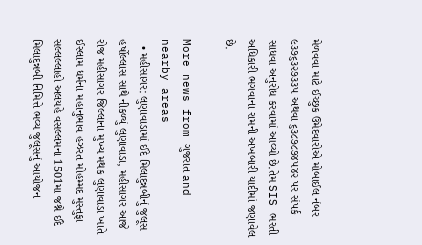મેળવવા માટે ઈચ્છુક ઉમેદવારોએ મોબાઈલ નંબર ૯૩૭૬૩૨૭૩૩૫ અથવા ૬૩૮૭૮૭૪૫૪૨ પર સંપર્ક સાધવા અનુરોધ કરવામાં આવ્યો છે.તેમ SIS ભરતી અધિકારી ભગવાના રામની અખબારી યાદીમાં જણાવેલ છે.

More news from ગુજરાત and nearby areas
  • મહીસાગર: લુણાવાડામાં ઈદે મિલાદુન્નબીનું જુલૂસ હર્ષોલ્લાસ સાથે નીકળ્યું લુણાવાડા, મહીસાગર આજે રોજ મહીસાગર જિલ્લાના મુખ્ય મથક લુણાવાડા ખાતે ઈસ્લામ ધર્મના મહાનુભાવ હઝરત મોહમ્મદ મુસ્તુફા સલ્લલ્લાહો અલયહે વસલ્લમના 1501મા જશ્ને ઈદે મિલાદુન્નબી નિમિત્તે ભવ્ય જુલૂસનું આયોજન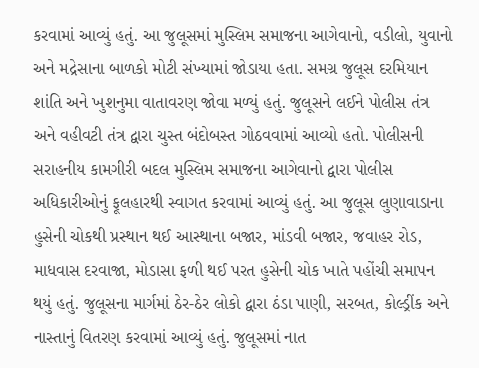કરવામાં આવ્યું હતું. આ જુલૂસમાં મુસ્લિમ સમાજના આગેવાનો, વડીલો, યુવાનો અને મદ્રેસાના બાળકો મોટી સંખ્યામાં જોડાયા હતા. સમગ્ર જુલૂસ દરમિયાન શાંતિ અને ખુશનુમા વાતાવરણ જોવા મળ્યું હતું. જુલૂસને લઈને પોલીસ તંત્ર અને વહીવટી તંત્ર દ્વારા ચુસ્ત બંદોબસ્ત ગોઠવવામાં આવ્યો હતો. પોલીસની સરાહનીય કામગીરી બદલ મુસ્લિમ સમાજના આગેવાનો દ્વારા પોલીસ અધિકારીઓનું ફૂલહારથી સ્વાગત કરવામાં આવ્યું હતું. આ જુલૂસ લુણાવાડાના હુસેની ચોકથી પ્રસ્થાન થઈ આસ્થાના બજાર, માંડવી બજાર, જવાહર રોડ, માધવાસ દરવાજા, મોડાસા ફળી થઈ પરત હુસેની ચોક ખાતે પહોંચી સમાપન થયું હતું. જુલૂસના માર્ગમાં ઠેર-ઠેર લોકો દ્વારા ઠંડા પાણી, સરબત, કોલ્ડ્રીંક અને નાસ્તાનું વિતરણ કરવામાં આવ્યું હતું. જુલૂસમાં નાત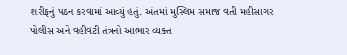શરીફનું પઠન કરવામાં આવ્યું હતું. અંતમાં મુસ્લિમ સમાજ વતી મહીસાગર પોલીસ અને વહીવટી તંત્રનો આભાર વ્યક્ત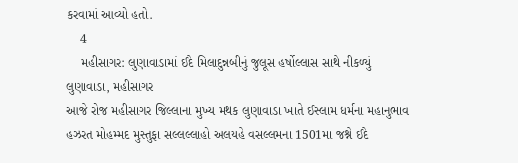કરવામાં આવ્યો હતો.
    4
    મહીસાગર: લુણાવાડામાં ઈદે મિલાદુન્નબીનું જુલૂસ હર્ષોલ્લાસ સાથે નીકળ્યું
લુણાવાડા, મહીસાગર
આજે રોજ મહીસાગર જિલ્લાના મુખ્ય મથક લુણાવાડા ખાતે ઈસ્લામ ધર્મના મહાનુભાવ હઝરત મોહમ્મદ મુસ્તુફા સલ્લલ્લાહો અલયહે વસલ્લમના 1501મા જશ્ને ઈદે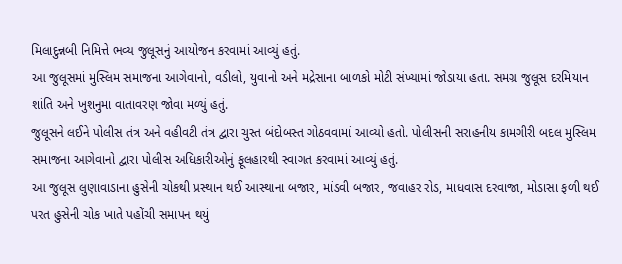મિલાદુન્નબી નિમિત્તે ભવ્ય જુલૂસનું આયોજન કરવામાં આવ્યું હતું.
આ જુલૂસમાં મુસ્લિમ સમાજના આગેવાનો, વડીલો, યુવાનો અને મદ્રેસાના બાળકો મોટી સંખ્યામાં જોડાયા હતા. સમગ્ર જુલૂસ દરમિયાન શાંતિ અને ખુશનુમા વાતાવરણ જોવા મળ્યું હતું.
જુલૂસને લઈને પોલીસ તંત્ર અને વહીવટી તંત્ર દ્વારા ચુસ્ત બંદોબસ્ત ગોઠવવામાં આવ્યો હતો. પોલીસની સરાહનીય કામગીરી બદલ મુસ્લિમ સમાજના આગેવાનો દ્વારા પોલીસ અધિકારીઓનું ફૂલહારથી સ્વાગત કરવામાં આવ્યું હતું.
આ જુલૂસ લુણાવાડાના હુસેની ચોકથી પ્રસ્થાન થઈ આસ્થાના બજાર, માંડવી બજાર, જવાહર રોડ, માધવાસ દરવાજા, મોડાસા ફળી થઈ પરત હુસેની ચોક ખાતે પહોંચી સમાપન થયું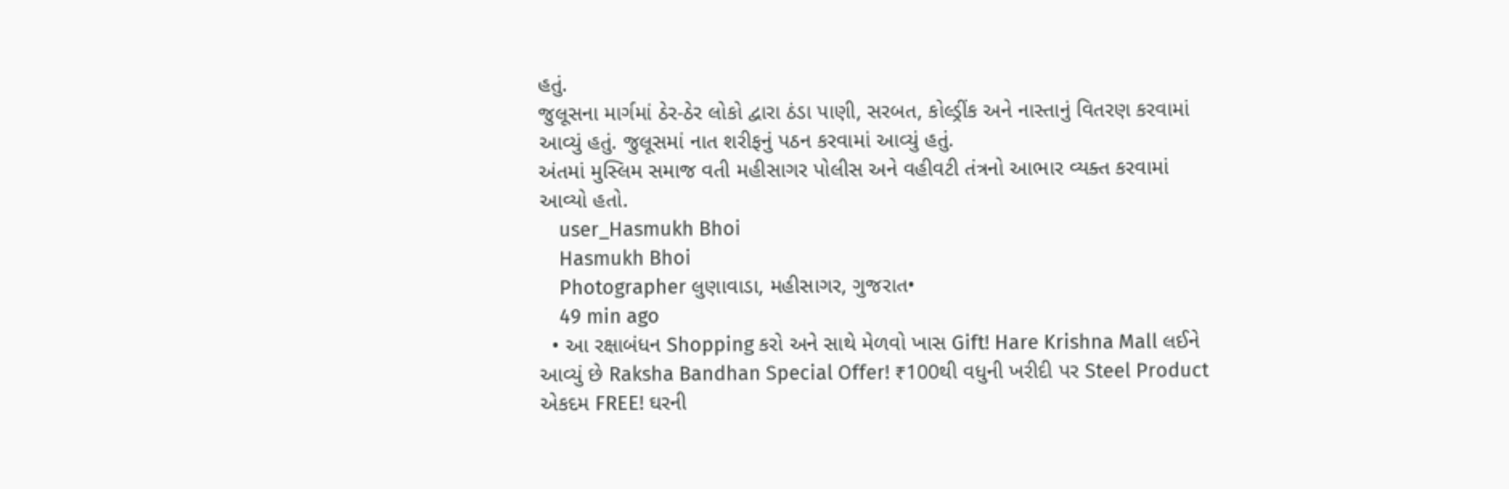હતું.
જુલૂસના માર્ગમાં ઠેર-ઠેર લોકો દ્વારા ઠંડા પાણી, સરબત, કોલ્ડ્રીંક અને નાસ્તાનું વિતરણ કરવામાં આવ્યું હતું. જુલૂસમાં નાત શરીફનું પઠન કરવામાં આવ્યું હતું.
અંતમાં મુસ્લિમ સમાજ વતી મહીસાગર પોલીસ અને વહીવટી તંત્રનો આભાર વ્યક્ત કરવામાં આવ્યો હતો.
    user_Hasmukh Bhoi
    Hasmukh Bhoi
    Photographer લુણાવાડા, મહીસાગર, ગુજરાત•
    49 min ago
  • આ રક્ષાબંધન Shopping કરો અને સાથે મેળવો ખાસ Gift! Hare Krishna Mall લઈને આવ્યું છે Raksha Bandhan Special Offer! ₹100થી વધુની ખરીદી પર Steel Product એકદમ FREE! ઘરની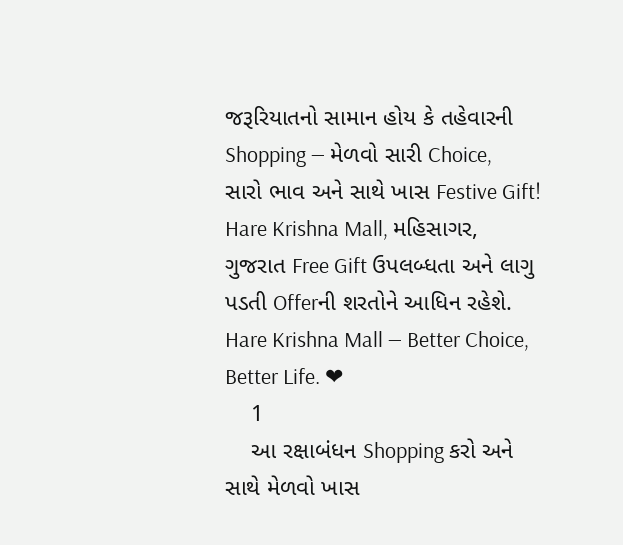જરૂરિયાતનો સામાન હોય કે તહેવારની Shopping — મેળવો સારી Choice, સારો ભાવ અને સાથે ખાસ Festive Gift! Hare Krishna Mall, મહિસાગર, ગુજરાત Free Gift ઉપલબ્ધતા અને લાગુ પડતી Offerની શરતોને આધિન રહેશે. Hare Krishna Mall — Better Choice, Better Life. ❤
    1
    આ રક્ષાબંધન Shopping કરો અને સાથે મેળવો ખાસ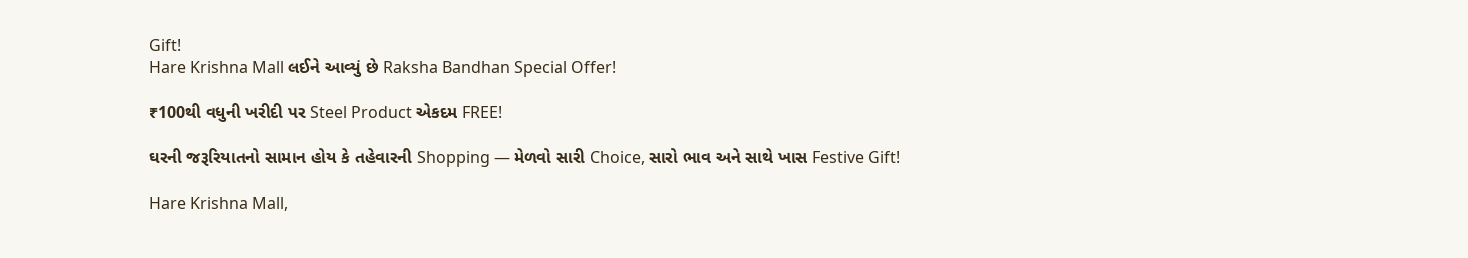Gift!
Hare Krishna Mall લઈને આવ્યું છે Raksha Bandhan Special Offer!

₹100થી વધુની ખરીદી પર Steel Product એકદમ FREE!

ઘરની જરૂરિયાતનો સામાન હોય કે તહેવારની Shopping — મેળવો સારી Choice, સારો ભાવ અને સાથે ખાસ Festive Gift!

Hare Krishna Mall,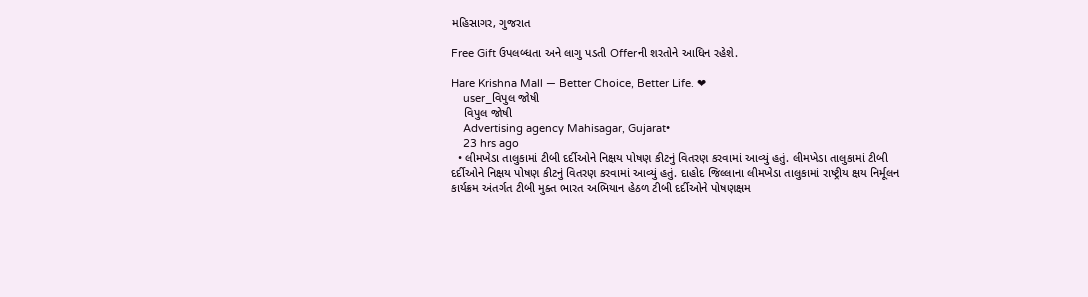મહિસાગર, ગુજરાત

Free Gift ઉપલબ્ધતા અને લાગુ પડતી Offerની શરતોને આધિન રહેશે.

Hare Krishna Mall — Better Choice, Better Life. ❤
    user_વિપુલ જોષી
    વિપુલ જોષી
    Advertising agency Mahisagar, Gujarat•
    23 hrs ago
  • લીમખેડા તાલુકામાં ટીબી દર્દીઓને નિક્ષય પોષણ કીટનું વિતરણ કરવામાં આવ્યું હતું. લીમખેડા તાલુકામાં ટીબી દર્દીઓને નિક્ષય પોષણ કીટનું વિતરણ કરવામાં આવ્યું હતું. દાહોદ જિલ્લાના લીમખેડા તાલુકામાં રાષ્ટ્રીય ક્ષય નિર્મૂલન કાર્યક્રમ અંતર્ગત ટીબી મુક્ત ભારત અભિયાન હેઠળ ટીબી દર્દીઓને પોષણક્ષમ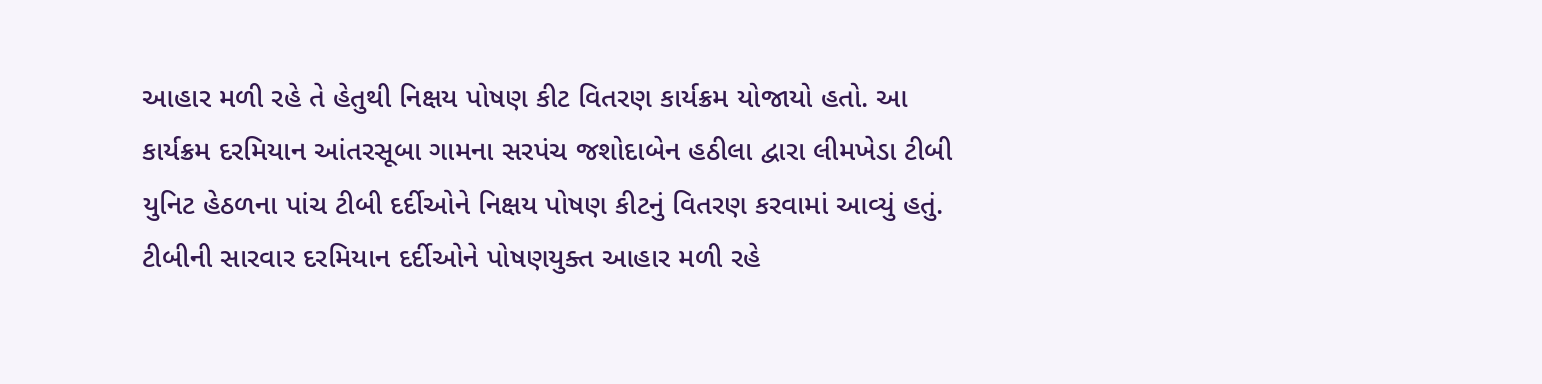આહાર મળી રહે તે હેતુથી નિક્ષય પોષણ કીટ વિતરણ કાર્યક્રમ યોજાયો હતો. આ કાર્યક્રમ દરમિયાન આંતરસૂબા ગામના સરપંચ જશોદાબેન હઠીલા દ્વારા લીમખેડા ટીબી યુનિટ હેઠળના પાંચ ટીબી દર્દીઓને નિક્ષય પોષણ કીટનું વિતરણ કરવામાં આવ્યું હતું. ટીબીની સારવાર દરમિયાન દર્દીઓને પોષણયુક્ત આહાર મળી રહે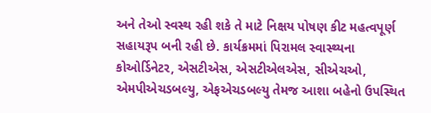અને તેઓ સ્વસ્થ રહી શકે તે માટે નિક્ષય પોષણ કીટ મહત્વપૂર્ણ સહાયરૂપ બની રહી છે. કાર્યક્રમમાં પિરામલ સ્વાસ્થ્યના કોઓર્ડિનેટર, એસટીએસ, એસટીએલએસ, સીએચઓ, એમપીએચડબલ્યુ, એફએચડબલ્યુ તેમજ આશા બહેનો ઉપસ્થિત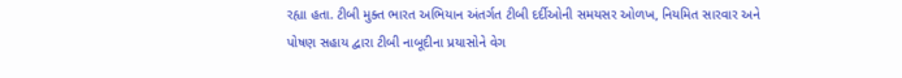રહ્યા હતા. ટીબી મુક્ત ભારત અભિયાન અંતર્ગત ટીબી દર્દીઓની સમયસર ઓળખ, નિયમિત સારવાર અને પોષણ સહાય દ્વારા ટીબી નાબૂદીના પ્રયાસોને વેગ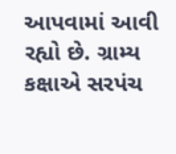આપવામાં આવી રહ્યો છે. ગ્રામ્ય કક્ષાએ સરપંચ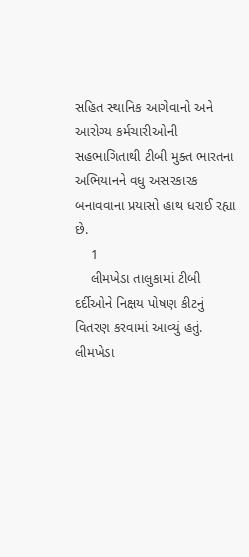સહિત સ્થાનિક આગેવાનો અને આરોગ્ય કર્મચારીઓની સહભાગિતાથી ટીબી મુક્ત ભારતના અભિયાનને વધુ અસરકારક બનાવવાના પ્રયાસો હાથ ધરાઈ રહ્યા છે.
    1
    લીમખેડા તાલુકામાં ટીબી દર્દીઓને નિક્ષય પોષણ કીટનું વિતરણ કરવામાં આવ્યું હતું.
લીમખેડા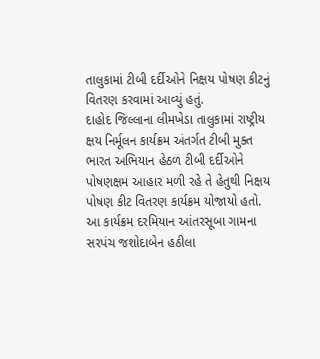તાલુકામાં ટીબી દર્દીઓને નિક્ષય પોષણ કીટનું વિતરણ કરવામાં આવ્યું હતું.
દાહોદ જિલ્લાના લીમખેડા તાલુકામાં રાષ્ટ્રીય ક્ષય નિર્મૂલન કાર્યક્રમ અંતર્ગત ટીબી મુક્ત ભારત અભિયાન હેઠળ ટીબી દર્દીઓને પોષણક્ષમ આહાર મળી રહે તે હેતુથી નિક્ષય પોષણ કીટ વિતરણ કાર્યક્રમ યોજાયો હતો.
આ કાર્યક્રમ દરમિયાન આંતરસૂબા ગામના સરપંચ જશોદાબેન હઠીલા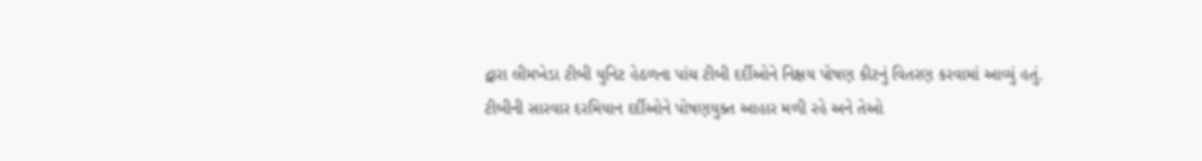દ્વારા લીમખેડા ટીબી યુનિટ હેઠળના પાંચ ટીબી દર્દીઓને નિક્ષય પોષણ કીટનું વિતરણ કરવામાં આવ્યું હતું.
ટીબીની સારવાર દરમિયાન દર્દીઓને પોષણયુક્ત આહાર મળી રહે અને તેઓ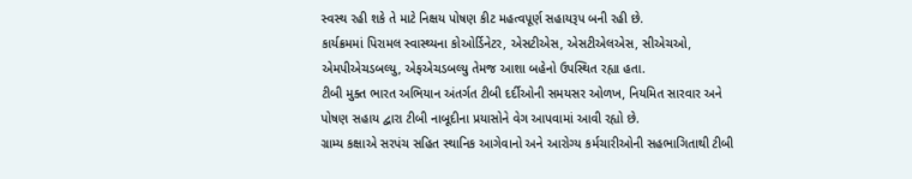સ્વસ્થ રહી શકે તે માટે નિક્ષય પોષણ કીટ મહત્વપૂર્ણ સહાયરૂપ બની રહી છે.
કાર્યક્રમમાં પિરામલ સ્વાસ્થ્યના કોઓર્ડિનેટર, એસટીએસ, એસટીએલએસ, સીએચઓ, એમપીએચડબલ્યુ, એફએચડબલ્યુ તેમજ આશા બહેનો ઉપસ્થિત રહ્યા હતા.
ટીબી મુક્ત ભારત અભિયાન અંતર્ગત ટીબી દર્દીઓની સમયસર ઓળખ, નિયમિત સારવાર અને પોષણ સહાય દ્વારા ટીબી નાબૂદીના પ્રયાસોને વેગ આપવામાં આવી રહ્યો છે.
ગ્રામ્ય કક્ષાએ સરપંચ સહિત સ્થાનિક આગેવાનો અને આરોગ્ય કર્મચારીઓની સહભાગિતાથી ટીબી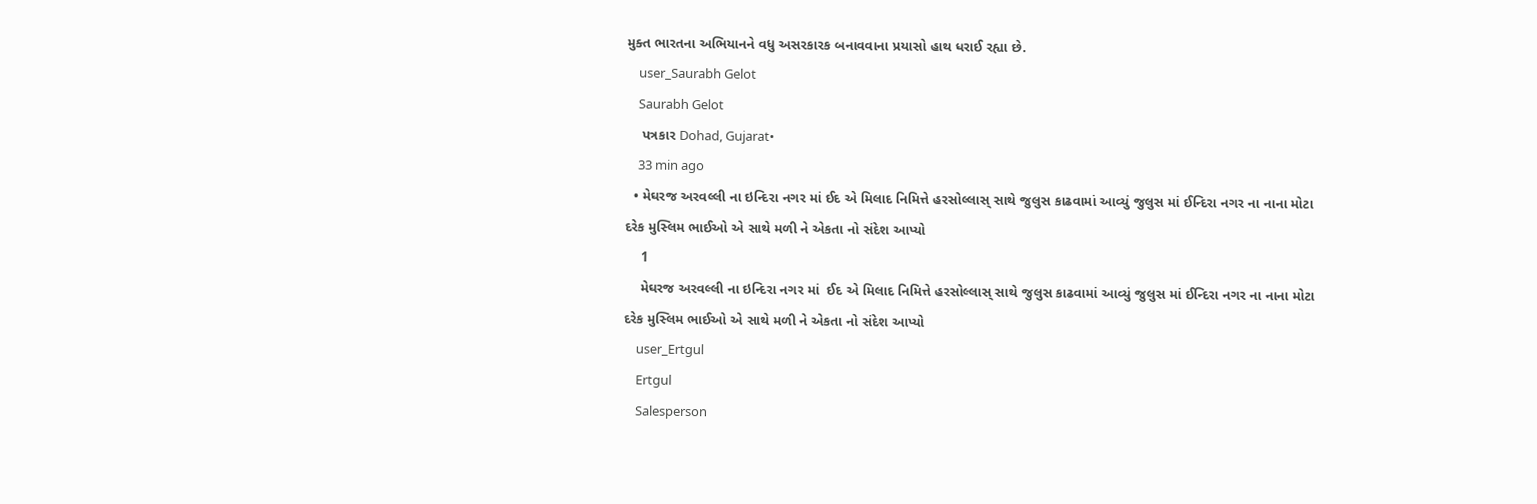મુક્ત ભારતના અભિયાનને વધુ અસરકારક બનાવવાના પ્રયાસો હાથ ધરાઈ રહ્યા છે.
    user_Saurabh Gelot
    Saurabh Gelot
    પત્રકાર Dohad, Gujarat•
    33 min ago
  • મેઘરજ અરવલ્લી ના ઇન્દિરા નગર માં ઈદ એ મિલાદ નિમિત્તે હરસોલ્લાસ્ સાથે જુલુસ કાઢવામાં આવ્યું જુલુસ માં ઈન્દિરા નગર ના નાના મોટા દરેક મુસ્લિમ ભાઈઓ એ સાથે મળી ને એકતા નો સંદેશ આપ્યો
    1
    મેઘરજ અરવલ્લી ના ઇન્દિરા નગર માં  ઈદ એ મિલાદ નિમિત્તે હરસોલ્લાસ્ સાથે જુલુસ કાઢવામાં આવ્યું જુલુસ માં ઈન્દિરા નગર ના નાના મોટા દરેક મુસ્લિમ ભાઈઓ એ સાથે મળી ને એકતા નો સંદેશ આપ્યો
    user_Ertgul
    Ertgul
    Salesperson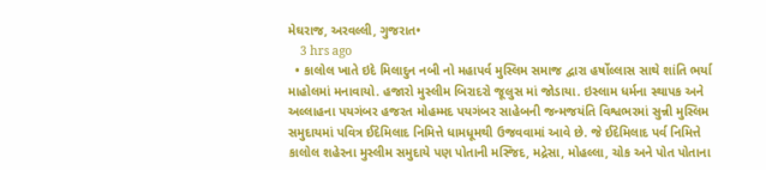મેઘરાજ, અરવલ્લી, ગુજરાત•
    3 hrs ago
  • કાલોલ ખાતે ઇદે મિલાદુન નબી નો મહાપર્વ મુસ્લિમ સમાજ દ્વારા હર્ષોલ્લાસ સાથે શાંતિ ભર્યા માહોલમાં મનાવાયો. હજારો મુસ્લીમ બિરાદરો જૂલુસ માં જોડાયા. ઇસ્લામ ધર્મના સ્થાપક અને અલ્લાહના પયગંબર હજરત મોહમ્મદ પયગંબર સાહેબની જન્મજયંતિ વિશ્વભરમાં સુન્ની મુસ્લિમ સમુદાયમાં પવિત્ર ઈદેમિલાદ નિમિત્તે ધામધૂમથી ઉજવવામાં આવે છે. જે ઈદેમિલાદ પર્વ નિમિત્તે કાલોલ શહેરના મુસ્લીમ સમુદાયે પણ પોતાની મસ્જિદ, મદ્રેસા, મોહલ્લા, ચોક અને પોત પોતાના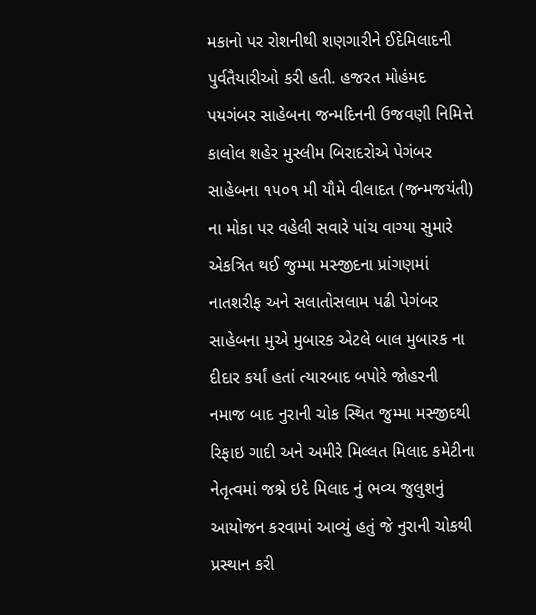મકાનો પર રોશનીથી શણગારીને ઈદેમિલાદની પુર્વતૈયારીઓ કરી હતી. હજરત મોહંમદ પયગંબર સાહેબના જન્મદિનની ઉજવણી નિમિત્તે કાલોલ શહેર મુસ્લીમ બિરાદરોએ પેગંબર સાહેબના ૧૫૦૧ મી યૌમે વીલાદત (જન્મજયંતી) ના મોકા પર વહેલી સવારે પાંચ વાગ્યા સુમારે એકત્રિત થઈ જુમ્મા મસ્જીદના પ્રાંગણમાં નાતશરીફ અને સલાતોસલામ પઢી પેગંબર સાહેબના મુએ મુબારક એટલે બાલ મુબારક ના દીદાર કર્યાં હતાં ત્યારબાદ બપોરે જોહરની નમાજ બાદ નુરાની ચોક સ્થિત જુમ્મા મસ્જીદથી રિફાઇ ગાદી અને અમીરે મિલ્લત મિલાદ કમેટીના નેતૃત્વમાં જશ્ને ઇદે મિલાદ નું ભવ્ય જુલુશનું આયોજન કરવામાં આવ્યું હતું જે નુરાની ચોકથી પ્રસ્થાન કરી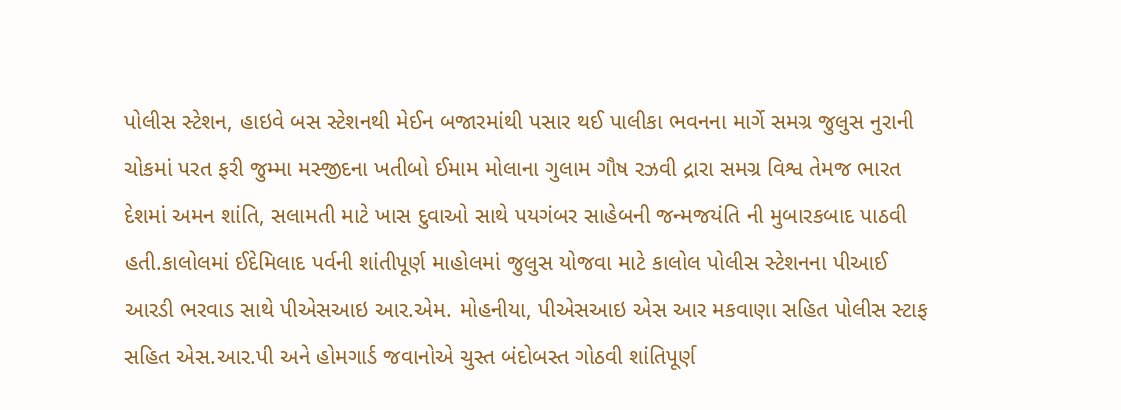પોલીસ સ્ટેશન, હાઇવે બસ સ્ટેશનથી મેઈન બજારમાંથી પસાર થઈ પાલીકા ભવનના માર્ગે સમગ્ર જુલુસ નુરાની ચોકમાં પરત ફરી જુમ્મા મસ્જીદના ખતીબો ઈમામ મોલાના ગુલામ ગૌષ રઝવી દ્રારા સમગ્ર વિશ્વ તેમજ ભારત દેશમાં અમન શાંતિ, સલામતી માટે ખાસ દુવાઓ સાથે પયગંબર સાહેબની જન્મજયંતિ ની મુબારકબાદ પાઠવી હતી.કાલોલમાં ઈદેમિલાદ પર્વની શાંતીપૂર્ણ માહોલમાં જુલુસ યોજવા માટે કાલોલ પોલીસ સ્ટેશનના પીઆઈ આરડી ભરવાડ સાથે પીએસઆઇ આર.એમ. મોહનીયા, પીએસઆઇ એસ આર મકવાણા સહિત પોલીસ સ્ટાફ સહિત એસ.આર.પી અને હોમગાર્ડ જવાનોએ ચુસ્ત બંદોબસ્ત ગોઠવી શાંતિપૂર્ણ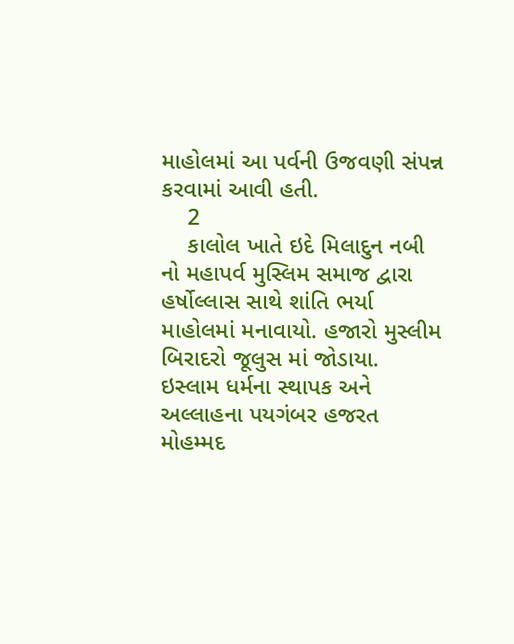માહોલમાં આ પર્વની ઉજવણી સંપન્ન કરવામાં આવી હતી.
    2
    કાલોલ ખાતે ઇદે મિલાદુન નબી નો મહાપર્વ મુસ્લિમ સમાજ દ્વારા હર્ષોલ્લાસ સાથે શાંતિ ભર્યા માહોલમાં મનાવાયો. હજારો મુસ્લીમ બિરાદરો જૂલુસ માં જોડાયા.
ઇસ્લામ ધર્મના સ્થાપક અને અલ્લાહના પયગંબર હજરત મોહમ્મદ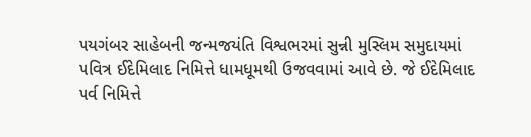પયગંબર સાહેબની જન્મજયંતિ વિશ્વભરમાં સુન્ની મુસ્લિમ સમુદાયમાં પવિત્ર ઈદેમિલાદ નિમિત્તે ધામધૂમથી ઉજવવામાં આવે છે. જે ઈદેમિલાદ પર્વ નિમિત્તે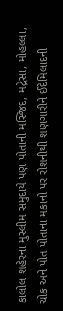કાલોલ શહેરના મુસ્લીમ સમુદાયે પણ પોતાની મસ્જિદ, મદ્રેસા, મોહલ્લા, ચોક અને પોત પોતાના મકાનો પર રોશનીથી શણગારીને ઈદેમિલાદની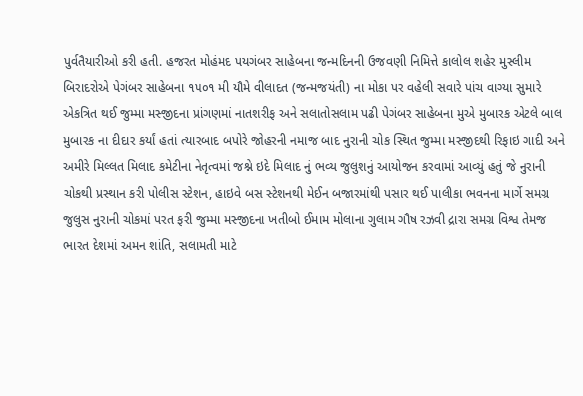પુર્વતૈયારીઓ કરી હતી. હજરત મોહંમદ પયગંબર સાહેબના જન્મદિનની ઉજવણી નિમિત્તે કાલોલ શહેર મુસ્લીમ બિરાદરોએ પેગંબર સાહેબના ૧૫૦૧ મી યૌમે વીલાદત (જન્મજયંતી) ના મોકા પર વહેલી સવારે પાંચ વાગ્યા સુમારે એકત્રિત થઈ જુમ્મા મસ્જીદના પ્રાંગણમાં નાતશરીફ અને સલાતોસલામ પઢી પેગંબર સાહેબના મુએ મુબારક એટલે બાલ મુબારક ના દીદાર કર્યાં હતાં ત્યારબાદ બપોરે જોહરની નમાજ બાદ નુરાની ચોક સ્થિત જુમ્મા મસ્જીદથી રિફાઇ ગાદી અને અમીરે મિલ્લત મિલાદ કમેટીના નેતૃત્વમાં જશ્ને ઇદે મિલાદ નું ભવ્ય જુલુશનું આયોજન કરવામાં આવ્યું હતું જે નુરાની ચોકથી પ્રસ્થાન કરી પોલીસ સ્ટેશન, હાઇવે બસ સ્ટેશનથી મેઈન બજારમાંથી પસાર થઈ પાલીકા ભવનના માર્ગે સમગ્ર જુલુસ નુરાની ચોકમાં પરત ફરી જુમ્મા મસ્જીદના ખતીબો ઈમામ મોલાના ગુલામ ગૌષ રઝવી દ્રારા સમગ્ર વિશ્વ તેમજ ભારત દેશમાં અમન શાંતિ, સલામતી માટે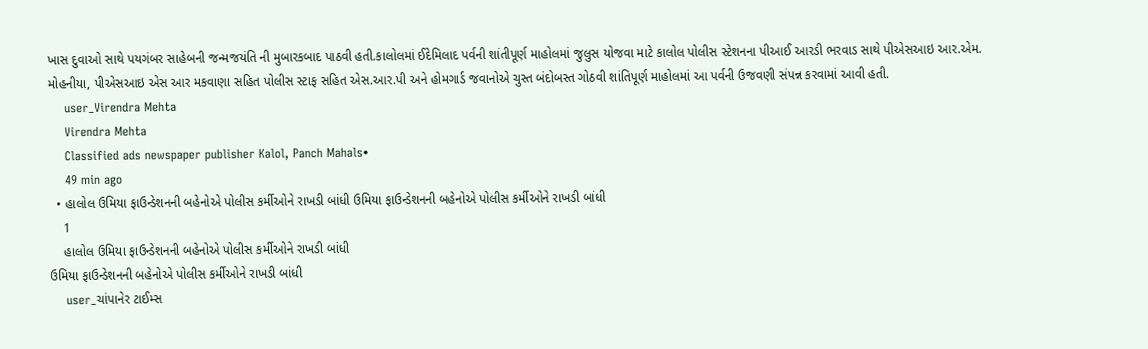ખાસ દુવાઓ સાથે પયગંબર સાહેબની જન્મજયંતિ ની મુબારકબાદ પાઠવી હતી.કાલોલમાં ઈદેમિલાદ પર્વની શાંતીપૂર્ણ માહોલમાં જુલુસ યોજવા માટે કાલોલ પોલીસ સ્ટેશનના પીઆઈ આરડી ભરવાડ સાથે પીએસઆઇ આર.એમ. મોહનીયા, પીએસઆઇ એસ આર મકવાણા સહિત પોલીસ સ્ટાફ સહિત એસ.આર.પી અને હોમગાર્ડ જવાનોએ ચુસ્ત બંદોબસ્ત ગોઠવી શાંતિપૂર્ણ માહોલમાં આ પર્વની ઉજવણી સંપન્ન કરવામાં આવી હતી.
    user_Virendra Mehta
    Virendra Mehta
    Classified ads newspaper publisher Kalol, Panch Mahals•
    49 min ago
  • હાલોલ ઉમિયા ફાઉન્ડેશનની બહેનોએ પોલીસ કર્મીઓને રાખડી બાંધી ઉમિયા ફાઉન્ડેશનની બહેનોએ પોલીસ કર્મીઓને રાખડી બાંધી
    1
    હાલોલ ઉમિયા ફાઉન્ડેશનની બહેનોએ પોલીસ કર્મીઓને રાખડી બાંધી
ઉમિયા ફાઉન્ડેશનની બહેનોએ પોલીસ કર્મીઓને રાખડી બાંધી
    user_ચાંપાનેર ટાઈમ્સ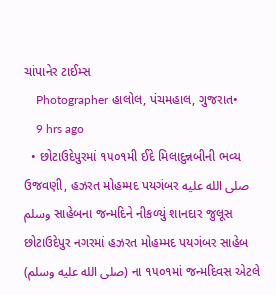ચાંપાનેર ટાઈમ્સ
    Photographer હાલોલ, પંચમહાલ, ગુજરાત•
    9 hrs ago
  • છોટાઉદેપુરમાં ૧૫૦૧મી ઈદે મિલાદુન્નબીની ભવ્ય ઉજવણી, હઝરત મોહમ્મદ પયગંબર صلى الله عليه وسلم સાહેબના જન્મદિને નીકળ્યું શાનદાર જુલૂસ છોટાઉદેપુર નગરમાં હઝરત મોહમ્મદ પયગંબર સાહેબ (صلى الله عليه وسلم) ના ૧૫૦૧માં જન્મદિવસ એટલે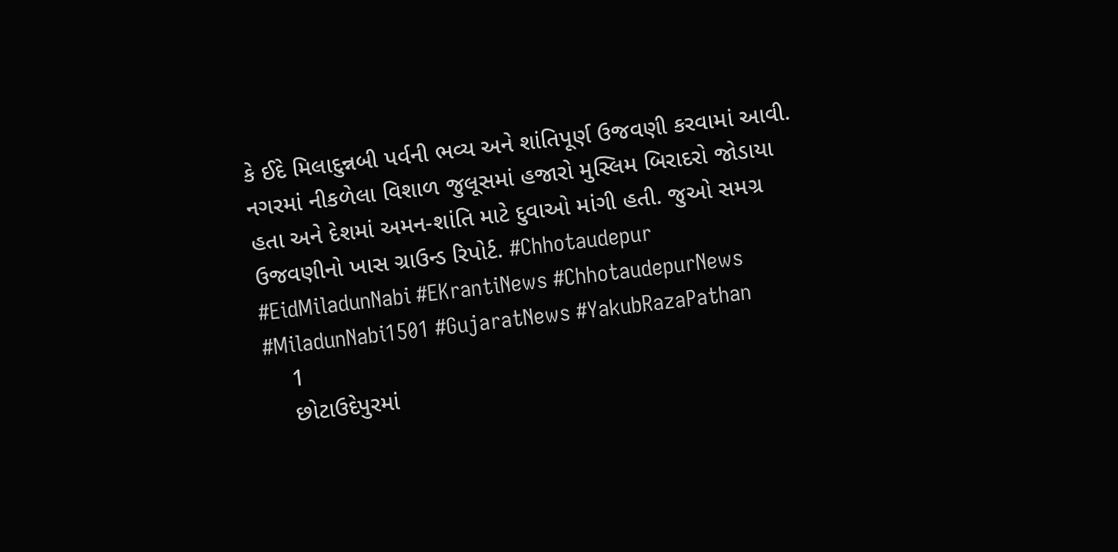કે ઈદે મિલાદુન્નબી પર્વની ભવ્ય અને શાંતિપૂર્ણ ઉજવણી કરવામાં આવી. નગરમાં નીકળેલા વિશાળ જુલૂસમાં હજારો મુસ્લિમ બિરાદરો જોડાયા હતા અને દેશમાં અમન-શાંતિ માટે દુવાઓ માંગી હતી. જુઓ સમગ્ર ઉજવણીનો ખાસ ગ્રાઉન્ડ રિપોર્ટ. #Chhotaudepur #EidMiladunNabi #EKrantiNews #ChhotaudepurNews #MiladunNabi1501 #GujaratNews #YakubRazaPathan
    1
    છોટાઉદેપુરમાં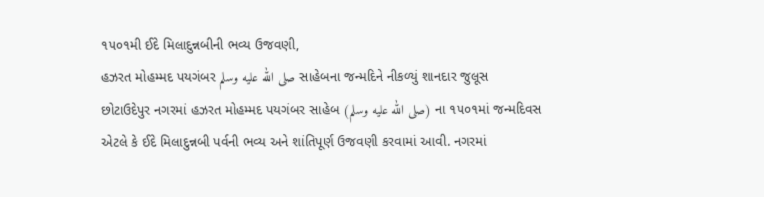૧૫૦૧મી ઈદે મિલાદુન્નબીની ભવ્ય ઉજવણી,
હઝરત મોહમ્મદ પયગંબર صلى الله عليه وسلم સાહેબના જન્મદિને નીકળ્યું શાનદાર જુલૂસ
છોટાઉદેપુર નગરમાં હઝરત મોહમ્મદ પયગંબર સાહેબ (صلى الله عليه وسلم) ના ૧૫૦૧માં જન્મદિવસ એટલે કે ઈદે મિલાદુન્નબી પર્વની ભવ્ય અને શાંતિપૂર્ણ ઉજવણી કરવામાં આવી. નગરમાં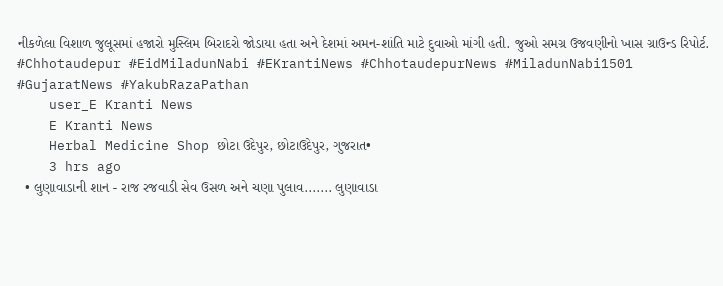નીકળેલા વિશાળ જુલૂસમાં હજારો મુસ્લિમ બિરાદરો જોડાયા હતા અને દેશમાં અમન-શાંતિ માટે દુવાઓ માંગી હતી. જુઓ સમગ્ર ઉજવણીનો ખાસ ગ્રાઉન્ડ રિપોર્ટ.
#Chhotaudepur #EidMiladunNabi #EKrantiNews #ChhotaudepurNews #MiladunNabi1501 #GujaratNews #YakubRazaPathan
    user_E Kranti News
    E Kranti News
    Herbal Medicine Shop છોટા ઉદેપુર, છોટાઉદેપુર, ગુજરાત•
    3 hrs ago
  • લુણાવાડાની શાન - રાજ રજવાડી સેવ ઉસળ અને ચણા પુલાવ....... લુણાવાડા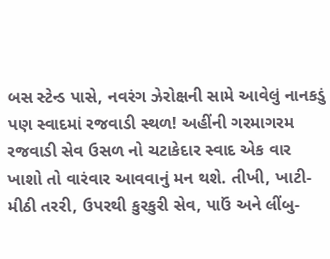બસ સ્ટેન્ડ પાસે, નવરંગ ઝેરોક્ષની સામે આવેલું નાનકડું પણ સ્વાદમાં રજવાડી સ્થળ! અહીંની ગરમાગરમ રજવાડી સેવ ઉસળ નો ચટાકેદાર સ્વાદ એક વાર ખાશો તો વારંવાર આવવાનું મન થશે. તીખી, ખાટી-મીઠી તરરી, ઉપરથી કુરકુરી સેવ, પાઉં અને લીંબુ-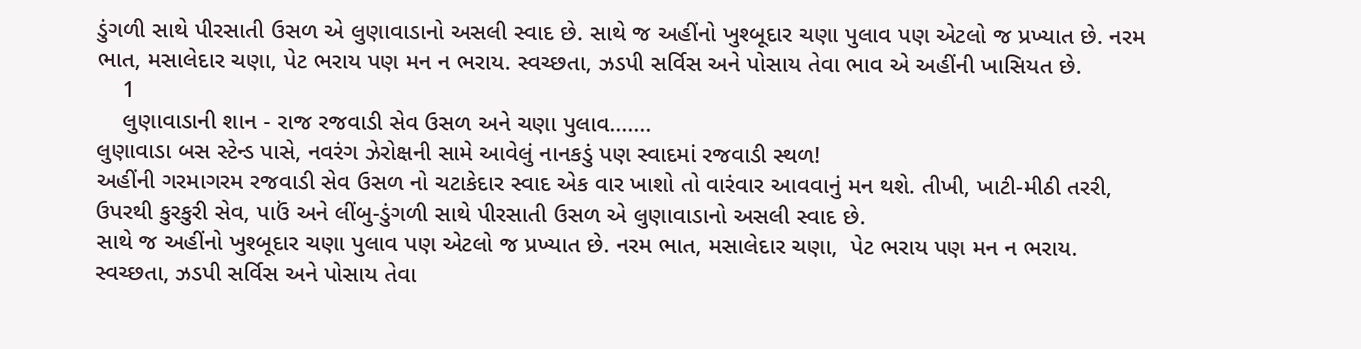ડુંગળી સાથે પીરસાતી ઉસળ એ લુણાવાડાનો અસલી સ્વાદ છે. સાથે જ અહીંનો ખુશ્બૂદાર ચણા પુલાવ પણ એટલો જ પ્રખ્યાત છે. નરમ ભાત, મસાલેદાર ચણા, પેટ ભરાય પણ મન ન ભરાય. સ્વચ્છતા, ઝડપી સર્વિસ અને પોસાય તેવા ભાવ એ અહીંની ખાસિયત છે.
    1
    લુણાવાડાની શાન - રાજ રજવાડી સેવ ઉસળ અને ચણા પુલાવ.......
લુણાવાડા બસ સ્ટેન્ડ પાસે, નવરંગ ઝેરોક્ષની સામે આવેલું નાનકડું પણ સ્વાદમાં રજવાડી સ્થળ!
અહીંની ગરમાગરમ રજવાડી સેવ ઉસળ નો ચટાકેદાર સ્વાદ એક વાર ખાશો તો વારંવાર આવવાનું મન થશે. તીખી, ખાટી-મીઠી તરરી, ઉપરથી કુરકુરી સેવ, પાઉં અને લીંબુ-ડુંગળી સાથે પીરસાતી ઉસળ એ લુણાવાડાનો અસલી સ્વાદ છે.
સાથે જ અહીંનો ખુશ્બૂદાર ચણા પુલાવ પણ એટલો જ પ્રખ્યાત છે. નરમ ભાત, મસાલેદાર ચણા,  પેટ ભરાય પણ મન ન ભરાય.
સ્વચ્છતા, ઝડપી સર્વિસ અને પોસાય તેવા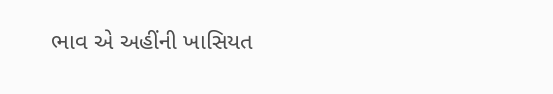ભાવ એ અહીંની ખાસિયત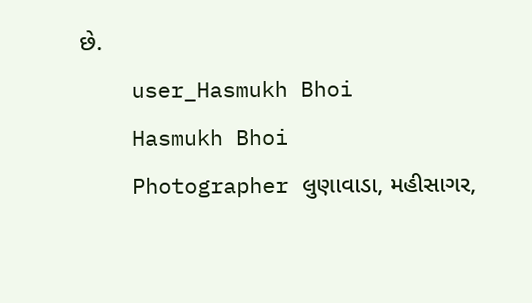છે.
    user_Hasmukh Bhoi
    Hasmukh Bhoi
    Photographer લુણાવાડા, મહીસાગર,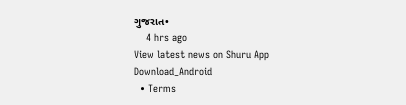ગુજરાત•
    4 hrs ago
View latest news on Shuru App
Download_Android
  • Terms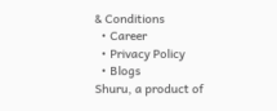& Conditions
  • Career
  • Privacy Policy
  • Blogs
Shuru, a product of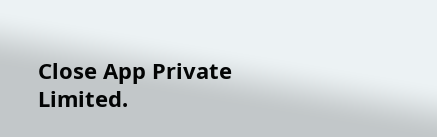Close App Private Limited.